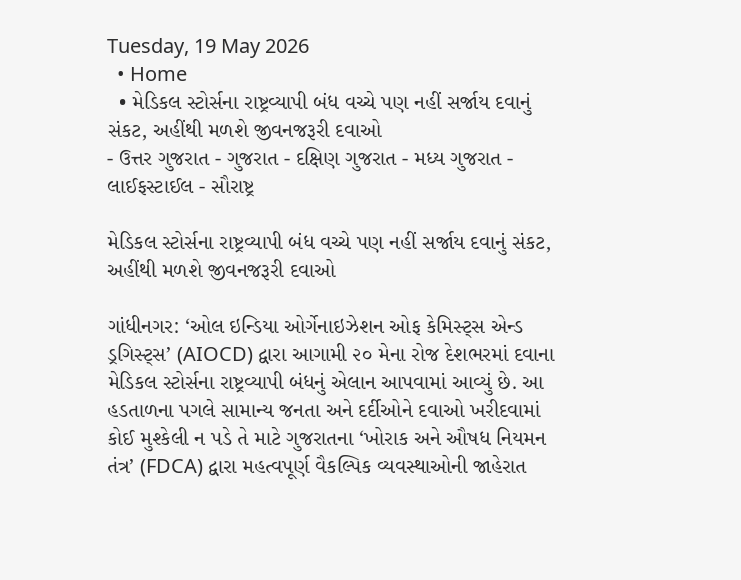Tuesday, 19 May 2026
  • Home
  • મેડિકલ સ્ટોર્સના રાષ્ટ્રવ્યાપી બંધ વચ્ચે પણ નહીં સર્જાય દવાનું સંકટ, અહીંથી મળશે જીવનજરૂરી દવાઓ
- ઉત્તર ગુજરાત - ગુજરાત - દક્ષિણ ગુજરાત - મધ્ય ગુજરાત - લાઈફસ્ટાઈલ - સૌરાષ્ટ્ર

મેડિકલ સ્ટોર્સના રાષ્ટ્રવ્યાપી બંધ વચ્ચે પણ નહીં સર્જાય દવાનું સંકટ, અહીંથી મળશે જીવનજરૂરી દવાઓ

ગાંધીનગર: ‘ઓલ ઇન્ડિયા ઓર્ગેનાઇઝેશન ઓફ કેમિસ્ટ્સ એન્ડ ડ્રગિસ્ટ્સ’ (AIOCD) દ્વારા આગામી ૨૦ મેના રોજ દેશભરમાં દવાના મેડિકલ સ્ટોર્સના રાષ્ટ્રવ્યાપી બંધનું એલાન આપવામાં આવ્યું છે. આ હડતાળના પગલે સામાન્ય જનતા અને દર્દીઓને દવાઓ ખરીદવામાં કોઈ મુશ્કેલી ન પડે તે માટે ગુજરાતના ‘ખોરાક અને ઔષધ નિયમન તંત્ર’ (FDCA) દ્વારા મહત્વપૂર્ણ વૈકલ્પિક વ્યવસ્થાઓની જાહેરાત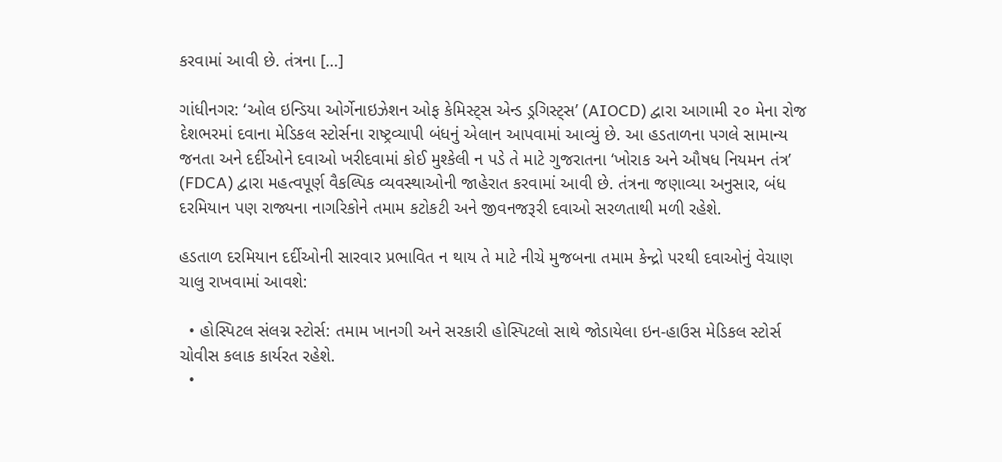કરવામાં આવી છે. તંત્રના […]

ગાંધીનગર: ‘ઓલ ઇન્ડિયા ઓર્ગેનાઇઝેશન ઓફ કેમિસ્ટ્સ એન્ડ ડ્રગિસ્ટ્સ’ (AIOCD) દ્વારા આગામી ૨૦ મેના રોજ દેશભરમાં દવાના મેડિકલ સ્ટોર્સના રાષ્ટ્રવ્યાપી બંધનું એલાન આપવામાં આવ્યું છે. આ હડતાળના પગલે સામાન્ય જનતા અને દર્દીઓને દવાઓ ખરીદવામાં કોઈ મુશ્કેલી ન પડે તે માટે ગુજરાતના ‘ખોરાક અને ઔષધ નિયમન તંત્ર’ (FDCA) દ્વારા મહત્વપૂર્ણ વૈકલ્પિક વ્યવસ્થાઓની જાહેરાત કરવામાં આવી છે. તંત્રના જણાવ્યા અનુસાર, બંધ દરમિયાન પણ રાજ્યના નાગરિકોને તમામ કટોકટી અને જીવનજરૂરી દવાઓ સરળતાથી મળી રહેશે.

હડતાળ દરમિયાન દર્દીઓની સારવાર પ્રભાવિત ન થાય તે માટે નીચે મુજબના તમામ કેન્દ્રો પરથી દવાઓનું વેચાણ ચાલુ રાખવામાં આવશે:

  • હોસ્પિટલ સંલગ્ન સ્ટોર્સ: તમામ ખાનગી અને સરકારી હોસ્પિટલો સાથે જોડાયેલા ઇન-હાઉસ મેડિકલ સ્ટોર્સ ચોવીસ કલાક કાર્યરત રહેશે.
  •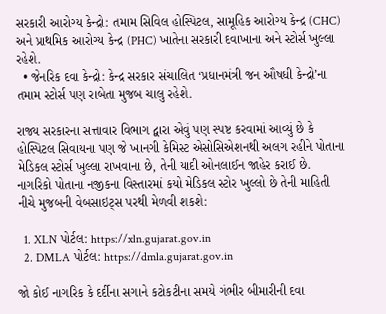સરકારી આરોગ્ય કેન્દ્રો: તમામ સિવિલ હોસ્પિટલ, સામૂહિક આરોગ્ય કેન્દ્ર (CHC) અને પ્રાથમિક આરોગ્ય કેન્દ્ર (PHC) ખાતેના સરકારી દવાખાના અને સ્ટોર્સ ખુલ્લા રહેશે.
  • જેનરિક દવા કેન્દ્રો: કેન્દ્ર સરકાર સંચાલિત ‘પ્રધાનમંત્રી જન ઔષધી કેન્દ્રો’ના તમામ સ્ટોર્સ પણ રાબેતા મુજબ ચાલુ રહેશે.

રાજ્ય સરકારના સત્તાવાર વિભાગ દ્વારા એવું પણ સ્પષ્ટ કરવામાં આવ્યું છે કે હોસ્પિટલ સિવાયના પણ જે ખાનગી કેમિસ્ટ એસોસિએશનથી અલગ રહીને પોતાના મેડિકલ સ્ટોર્સ ખુલ્લા રાખવાના છે, તેની યાદી ઓનલાઈન જાહેર કરાઈ છે. નાગરિકો પોતાના નજીકના વિસ્તારમાં કયો મેડિકલ સ્ટોર ખુલ્લો છે તેની માહિતી નીચે મુજબની વેબસાઇટ્સ પરથી મેળવી શકશે:

  1. XLN પોર્ટલ: https://xln.gujarat.gov.in
  2. DMLA પોર્ટલ: https://dmla.gujarat.gov.in

જો કોઈ નાગરિક કે દર્દીના સગાને કટોકટીના સમયે ગંભીર બીમારીની દવા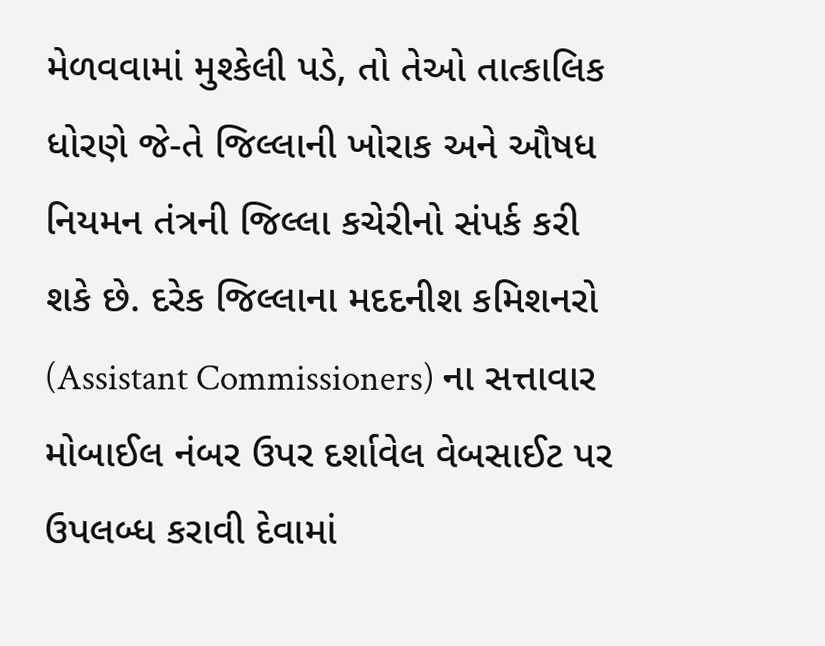મેળવવામાં મુશ્કેલી પડે, તો તેઓ તાત્કાલિક ધોરણે જે-તે જિલ્લાની ખોરાક અને ઔષધ નિયમન તંત્રની જિલ્લા કચેરીનો સંપર્ક કરી શકે છે. દરેક જિલ્લાના મદદનીશ કમિશનરો (Assistant Commissioners) ના સત્તાવાર મોબાઈલ નંબર ઉપર દર્શાવેલ વેબસાઈટ પર ઉપલબ્ધ કરાવી દેવામાં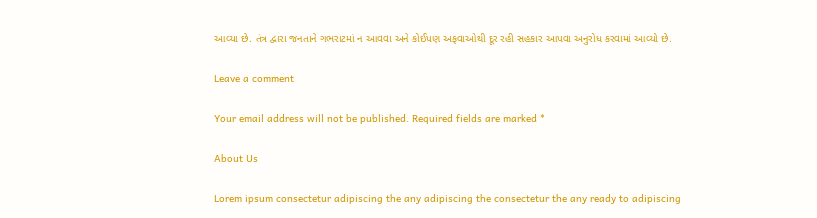આવ્યા છે. તંત્ર દ્વારા જનતાને ગભરાટમાં ન આવવા અને કોઈપણ અફવાઓથી દૂર રહી સહકાર આપવા અનુરોધ કરવામાં આવ્યો છે.

Leave a comment

Your email address will not be published. Required fields are marked *

About Us

Lorem ipsum consectetur adipiscing the any adipiscing the consectetur the any ready to adipiscing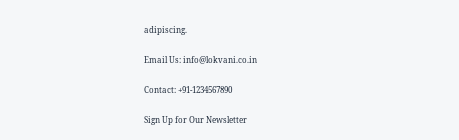adipiscing.

Email Us: info@lokvani.co.in

Contact: +91-1234567890

Sign Up for Our Newsletter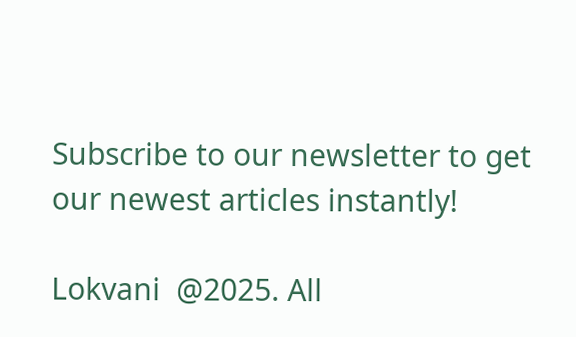Subscribe to our newsletter to get our newest articles instantly!

Lokvani  @2025. All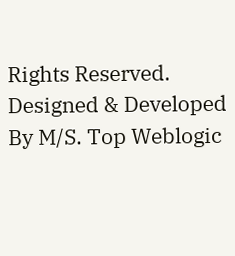Rights Reserved. Designed & Developed By M/S. Top Weblogic